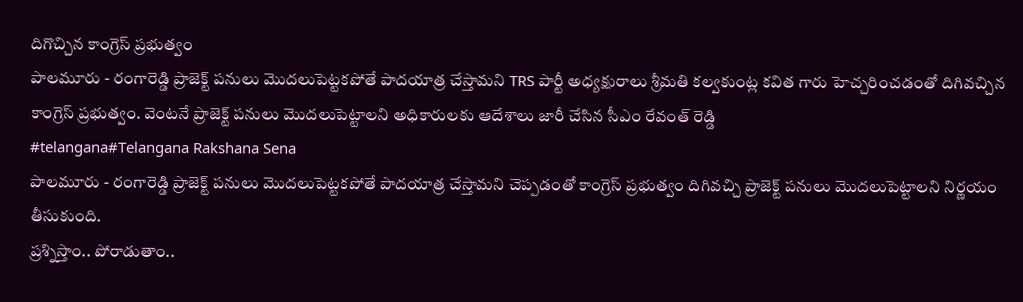దిగొచ్చిన కాంగ్రెస్ ప్రభుత్వం
పాలమూరు - రంగారెడ్డి ప్రాజెక్ట్ పనులు మొదలుపెట్టకపోతే పాదయాత్ర చేస్తామని TRS పార్టీ అధ్యక్షురాలు శ్రీమతి కల్వకుంట్ల కవిత గారు హెచ్చరించడంతో దిగివచ్చిన కాంగ్రెస్ ప్రభుత్వం. వెంటనే ప్రాజెక్ట్ పనులు మొదలుపెట్టాలని అధికారులకు ఆదేశాలు జారీ చేసిన సీఎం రేవంత్ రెడ్డి
#telangana#Telangana Rakshana Sena
పాలమూరు - రంగారెడ్డి ప్రాజెక్ట్ పనులు మొదలుపెట్టకపోతే పాదయాత్ర చేస్తామని చెప్పడంతో కాంగ్రెస్ ప్రభుత్వం దిగివచ్చి ప్రాజెక్ట్ పనులు మొదలుపెట్టాలని నిర్ణయం తీసుకుంది.
ప్రశ్నిస్తాం.. పోరాడుతాం..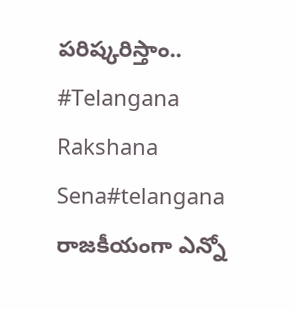పరిష్కరిస్తాం..
#Telangana Rakshana Sena#telangana
రాజకీయంగా ఎన్నో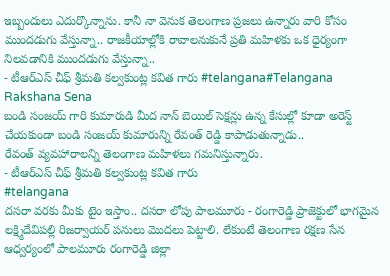ఇబ్బందులు ఎదుర్కొన్నాను. కానీ నా వెనుక తెలంగాణ ప్రజలు ఉన్నారు వారి కోసం ముందడుగు వేస్తున్నా.. రాజకీయాల్లోకి రావాలనుకునే ప్రతి మహిళకు ఒక ధైర్యంగా నిలవడానికి ముందడుగు వేస్తున్నా..
- టీఆర్ఎస్ చీఫ్ శ్రీమతి కల్వకుంట్ల కవిత గారు #telangana#Telangana Rakshana Sena
బండి సంజయ్ గారి కుమారుడి మీద నాన్ బెయిల్ సెక్షన్లు ఉన్న కేసుల్లో కూడా అరెస్ట్ చేయకుండా బండి సంజయ్ కుమారున్ని రేవంత్ రెడ్డి కాపాడుతున్నాడు..
రేవంత్ వ్యవహారాలన్ని తెలంగాణ మహిళలు గమనిస్తున్నారు.
- టీఆర్ఎస్ చీఫ్ శ్రీమతి కల్వకుంట్ల కవిత గారు
#telangana
దసరా వరకు మీకు టైం ఇస్తాం.. దసరా లోపు పాలమూరు - రంగారెడ్డి ప్రాజెక్టులో భాగమైన లక్ష్మిదేవిపల్లి రిజర్వాయర్ పనులు మొదలు పెట్టాలి. లేకుంటే తెలంగాణ రక్షణ సేన ఆధ్వర్యంలో పాలమూరు రంగారెడ్డి జిల్లా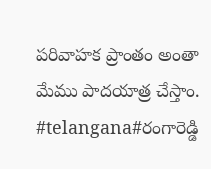పరివాహక ప్రాంతం అంతా మేము పాదయాత్ర చేస్తాం.
#telangana#రంగారెడ్డి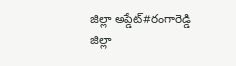జిల్లా అప్డేట్#రంగారెడ్డి జిల్లా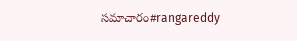సమాచారం#rangareddy